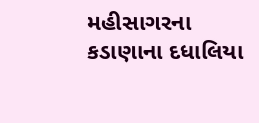મહીસાગરના કડાણાના દધાલિયા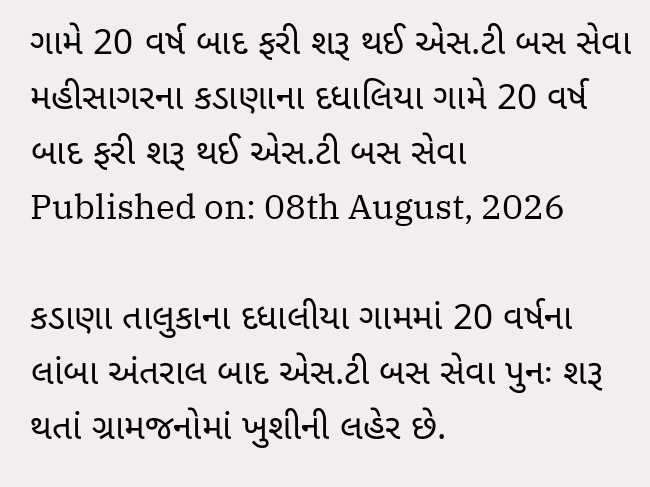ગામે 20 વર્ષ બાદ ફરી શરૂ થઈ એસ.ટી બસ સેવા
મહીસાગરના કડાણાના દધાલિયા ગામે 20 વર્ષ બાદ ફરી શરૂ થઈ એસ.ટી બસ સેવા
Published on: 08th August, 2026

કડાણા તાલુકાના દધાલીયા ગામમાં 20 વર્ષના લાંબા અંતરાલ બાદ એસ.ટી બસ સેવા પુનઃ શરૂ થતાં ગ્રામજનોમાં ખુશીની લહેર છે.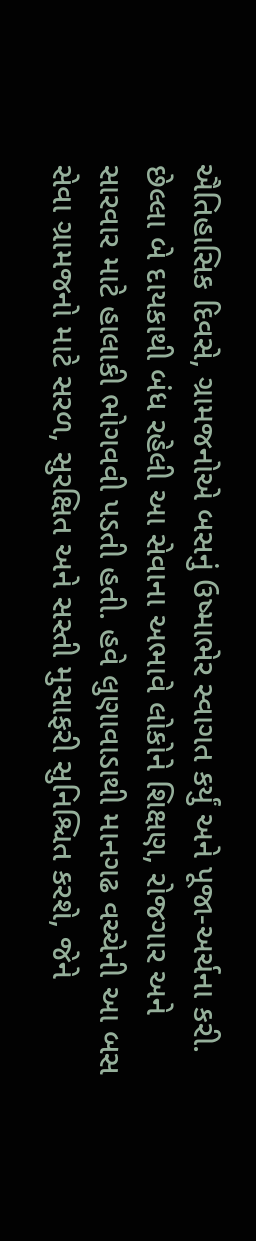ઐતિહાસિક દિવસે, ગ્રામજનોએ બસનું ઉષ્માભેર સ્વાગત કર્યું અને પૂજા-અર્ચના કરી. છેલ્લા બે દાયકાથી બંધ રહેલી આ સેવાના અભાવે લોકોને શિક્ષણ, રોજગાર અને સારવાર માટે હાલાકી ભોગવવી પડતી હતી. હવે લુણાવાડાથી માનગઢ વચ્ચેની આ બસ સેવા ગ્રામજનો માટે સરળ, સુરક્ષિત અને સસ્તી મુસાફરી સુનિશ્ચિત કરશે, જેને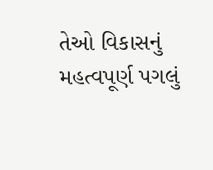તેઓ વિકાસનું મહત્વપૂર્ણ પગલું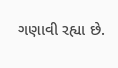ગણાવી રહ્યા છે.